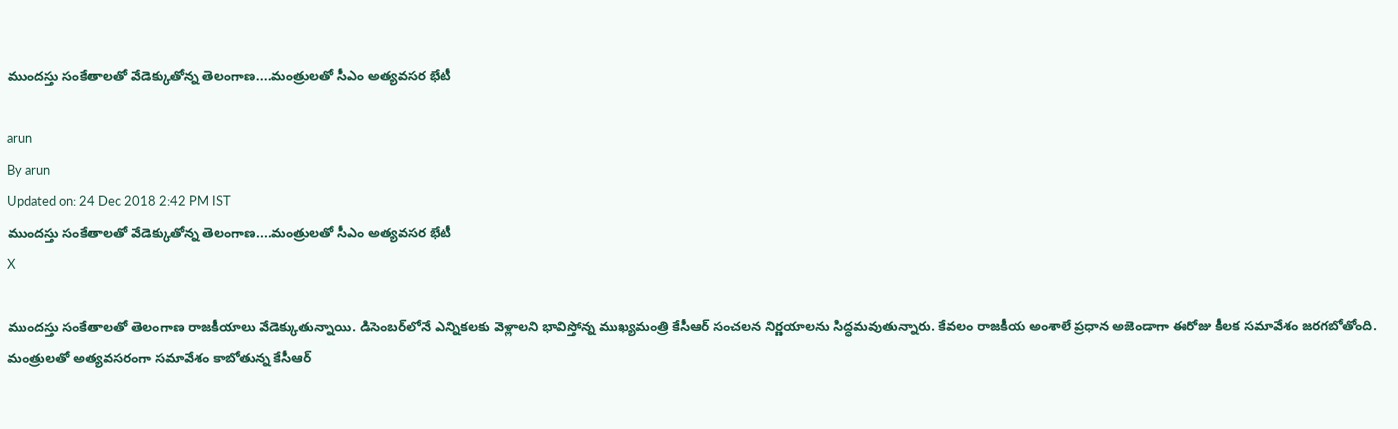ముందస్తు సంకేతాలతో వేడెక్కుతోన్న తెలంగాణ....మంత్రులతో సీఎం అత్యవసర భేటీ

arun
By arun
Updated on: 24 Dec 2018 2:42 PM IST
ముందస్తు సంకేతాలతో వేడెక్కుతోన్న తెలంగాణ....మంత్రులతో సీఎం అత్యవసర భేటీ
X

ముందస్తు సంకేతాలతో తెలంగాణ రాజకీయాలు వేడెక్కుతున్నాయి. డిసెంబర్‌లోనే ఎన్నికలకు వెళ్లాలని భావిస్తోన్న ముఖ్యమంత్రి కేసీఆర్‌ సంచలన నిర్ణయాలను సిద్ధమవుతున్నారు. కేవలం రాజకీయ అంశాలే ప్రధాన అజెండాగా ఈరోజు కీలక సమావేశం జరగబోతోంది. మంత్రులతో అత్యవసరంగా సమావేశం కాబోతున్న కేసీఆర్‌‌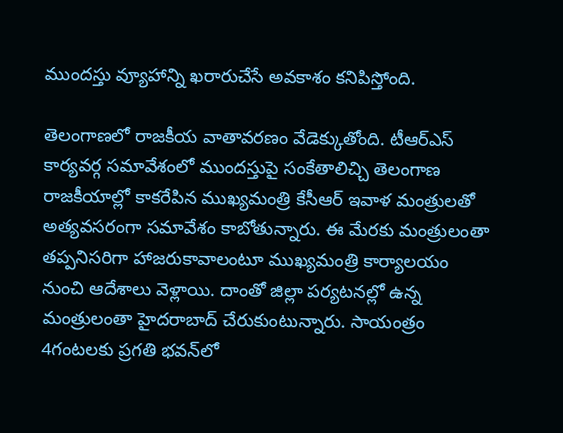ముందస్తు వ్యూహాన్ని ఖరారుచేసే అవకాశం కనిపిస్తోంది.

తెలంగాణలో రాజకీయ వాతావరణం వేడెక్కుతోంది. టీఆర్‌ఎస్‌ కార్యవర్గ సమావేశంలో ముందస్తుపై సంకేతాలిచ్చి తెలంగాణ రాజకీయాల్లో కాకరేపిన ముఖ్యమంత్రి కేసీఆర్‌ ఇవాళ మంత్రులతో అత్యవసరంగా సమావేశం కాబోతున్నారు. ఈ మేరకు మంత్రులంతా తప్పనిసరిగా హాజరుకావాలంటూ ముఖ్యమంత్రి కార్యాలయం నుంచి ఆదేశాలు వెళ్లాయి. దాంతో జిల్లా పర్యటనల్లో ఉన్న మంత్రులంతా హైదరాబాద్‌ చేరుకుంటున్నారు. సాయంత్రం 4గంటలకు ప్రగతి భవన్‌లో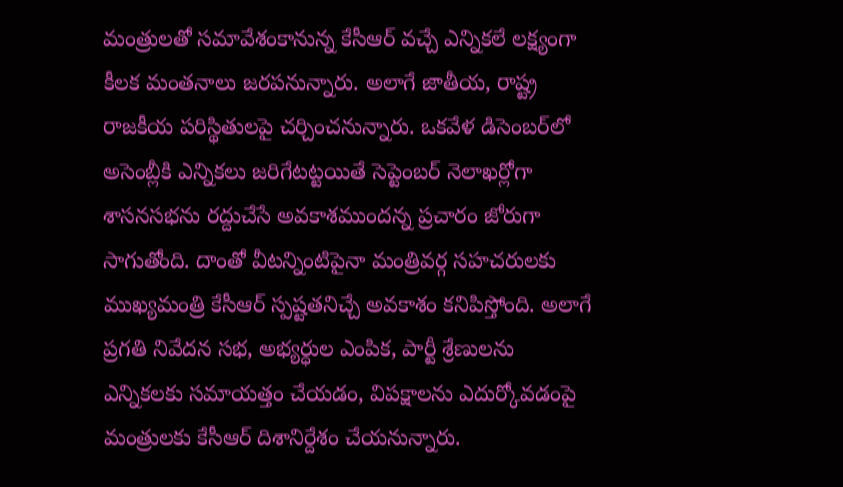మంత్రులతో సమావేశంకానున్న కేసీఆర్‌ వచ్చే ఎన్నికలే లక్ష్యంగా కీలక మంతనాలు జరపనున్నారు. అలాగే జాతీయ, రాష్ట్ర రాజకీయ పరిస్థితులపై చర్చించనున్నారు. ఒకవేళ డిసెంబర్‌లో అసెంబ్లీకి ఎన్నికలు జరిగేటట్టయితే సెప్టెంబర్‌ నెలాఖర్లోగా శాసనసభను రద్దుచేసే అవకాశముందన్న ప్రచారం జోరుగా సాగుతోంది. దాంతో వీటన్నింటిపైనా మంత్రివర్గ సహచరులకు ముఖ్యమంత్రి కేసీఆర్‌ స్పష్టతనిచ్చే అవకాశం కనిపిస్తోంది. అలాగే ప్రగతి నివేదన సభ, అభ్యర్ధుల ఎంపిక, పార్టీ శ్రేణులను ఎన్నికలకు సమాయత్తం చేయడం, విపక్షాలను ఎదుర్కోవడంపై మంత్రులకు కేసీఆర్‌ దిశానిర్దేశం చేయనున్నారు.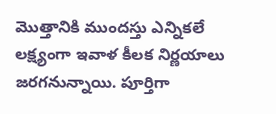మొత్తానికి ముందస్తు ఎన్నికలే లక్ష్యంగా ఇవాళ కీలక నిర్ణయాలు జరగనున్నాయి. పూర్తిగా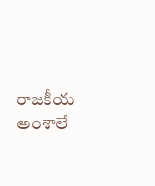రాజకీయ అంశాలే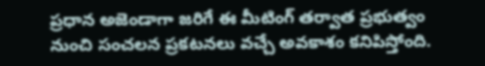ప్రధాన అజెండాగా జరిగే ఈ మీటింగ్‌ తర్వాత ప్రభుత్వం నుంచి సంచలన ప్రకటనలు వచ్చే అవకాశం కనిపిస్తోంది.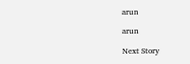arun

arun

Next Story